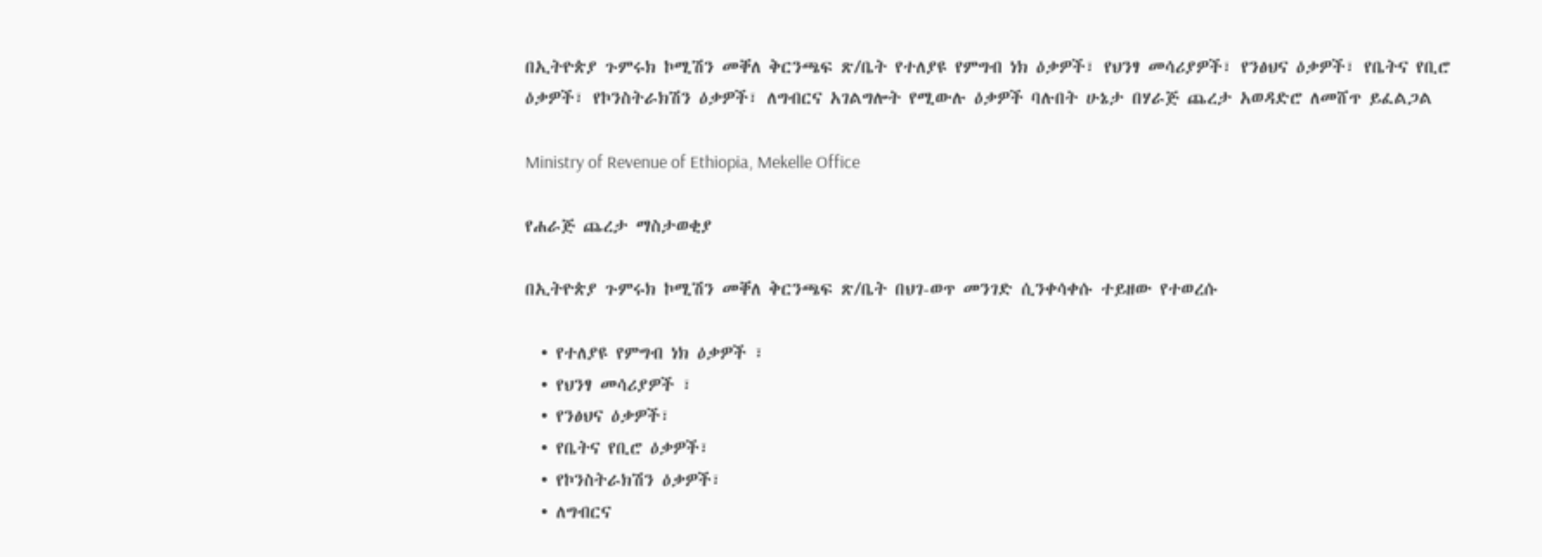በኢትዮጵያ ጉምሩክ ኮሚሽን መቐለ ቅርንጫፍ ጽ/ቤት የተለያዩ የምግብ ነክ ዕቃዎች፣ የህንፃ መሳሪያዎች፣ የንፅህና ዕቃዎች፣ የቤትና የቢሮ ዕቃዎች፣ የኮንስትራክሽን ዕቃዎች፣ ለግብርና አገልግሎት የሚውሉ ዕቃዎች ባሉበት ሁኔታ በሃራጅ ጨረታ አወዳድሮ ለመሸጥ ይፈልጋል

Ministry of Revenue of Ethiopia, Mekelle Office

የሐራጅ ጨረታ ማስታወቂያ

በኢትዮጵያ ጉምሩክ ኮሚሽን መቐለ ቅርንጫፍ ጽ/ቤት በህገ-ወጥ መንገድ ሲንቀሳቀሱ ተይዘው የተወረሱ

  • የተለያዩ የምግብ ነክ ዕቃዎች ፣
  • የህንፃ መሳሪያዎች ፣
  • የንፅህና ዕቃዎች፣
  • የቤትና የቢሮ ዕቃዎች፣
  • የኮንስትራክሽን ዕቃዎች፣
  • ለግብርና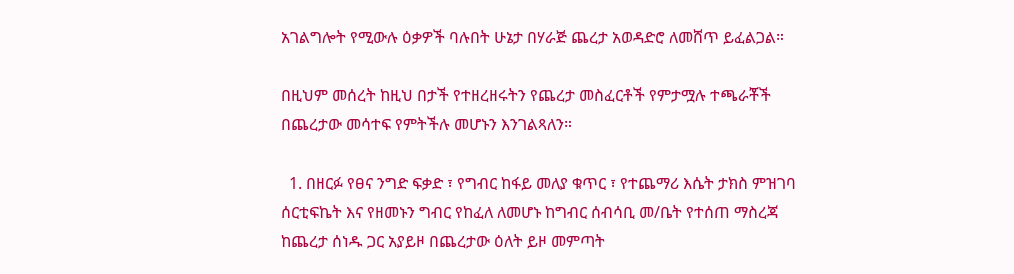አገልግሎት የሚውሉ ዕቃዎች ባሉበት ሁኔታ በሃራጅ ጨረታ አወዳድሮ ለመሸጥ ይፈልጋል።

በዚህም መሰረት ከዚህ በታች የተዘረዘሩትን የጨረታ መስፈርቶች የምታሟሉ ተጫራቾች በጨረታው መሳተፍ የምትችሉ መሆኑን እንገልጻለን።

  1. በዘርፉ የፀና ንግድ ፍቃድ ፣ የግብር ከፋይ መለያ ቁጥር ፣ የተጨማሪ እሴት ታክስ ምዝገባ ሰርቲፍኬት እና የዘመኑን ግብር የከፈለ ለመሆኑ ከግብር ሰብሳቢ መ/ቤት የተሰጠ ማስረጃ ከጨረታ ሰነዱ ጋር አያይዞ በጨረታው ዕለት ይዞ መምጣት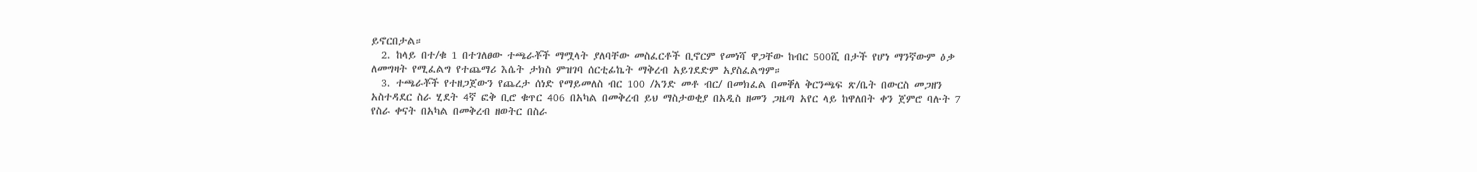ይኖርበታል።
  2. ከላይ በተ/ቁ 1 በተገለፀው ተጫራቾች ማሟላት ያለባቸው መስፈርቶች ቢኖርም የመነሻ ዋጋቸው ከብር 500ሺ በታች የሆነ ማንኛውም ዕቃ ለመግዛት የሚፈልግ የተጨማሪ እሴት ታክስ ምዝገባ ሰርቲፊኬት ማቅረብ አይገደድም አያስፈልግም።
  3. ተጫራቾች የተዘጋጀውን የጨረታ ሰነድ የማይመለስ ብር 100 /አንድ መቶ ብር/ በመክፈል በመቐለ ቅርንጫፍ ጽ/ቤት በውርስ መጋዘን አስተዳደር ስራ ሂደት 4ኛ ፎቅ ቢሮ ቁጥር 406 በአካል በመቅረብ ይህ ማስታወቂያ በአዲስ ዘመን ጋዜጣ አየር ላይ ከዋለበት ቀን ጀምሮ ባሉት 7 የስራ ቀናት በአካል በመቅረብ ዘወትር በስራ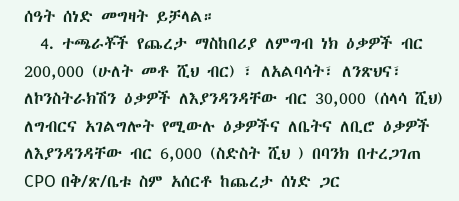ሰዓት ሰነድ መግዛት ይቻላል።
  4. ተጫራቾች የጨረታ ማስከበሪያ ለምግብ ነክ ዕቃዎች ብር 200,000 (ሁለት መቶ ሺህ ብር) ፣ ለአልባሳት፣ ለንጽህና፣ ለኮንስትራክሽን ዕቃዎች ለእያንዳንዳቸው ብር 30,000 (ሰላሳ ሺህ) ለግብርና አገልግሎት የሚውሉ ዕቃዎችና ለቤትና ለቢሮ ዕቃዎች ለእያንዳንዳቸው ብር 6,000 (ስድስት ሺህ ) በባንክ በተረጋገጠ CPO በቅ/ጽ/ቤቱ ስም አሰርቶ ከጨረታ ሰነድ ጋር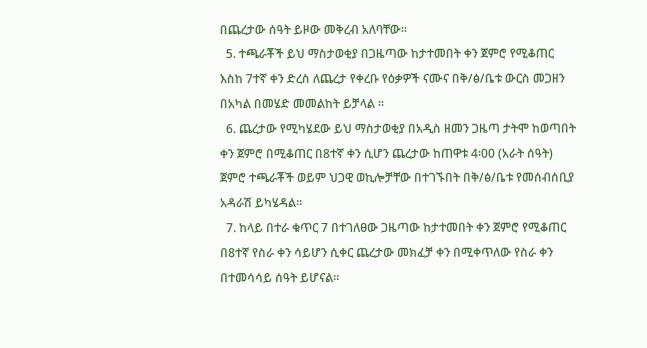በጨረታው ሰዓት ይዞው መቅረብ አለባቸው።
  5. ተጫራቾች ይህ ማስታወቂያ በጋዜጣው ከታተመበት ቀን ጀምሮ የሚቆጠር እስከ 7ተኛ ቀን ድረስ ለጨረታ የቀረቡ የዕቃዎች ናሙና በቅ/ፅ/ቤቱ ውርስ መጋዘን በአካል በመሄድ መመልከት ይቻላል ።
  6. ጨረታው የሚካሄደው ይህ ማስታወቂያ በአዲስ ዘመን ጋዜጣ ታትሞ ከወጣበት ቀን ጀምሮ በሚቆጠር በ8ተኛ ቀን ሲሆን ጨረታው ከጠዋቱ 4፡00 (አራት ሰዓት) ጀምሮ ተጫራቾች ወይም ህጋዊ ወኪሎቻቸው በተገኙበት በቅ/ፅ/ቤቱ የመሰብሰቢያ አዳራሽ ይካሄዳል።
  7. ከላይ በተራ ቁጥር 7 በተገለፀው ጋዜጣው ከታተመበት ቀን ጀምሮ የሚቆጠር በ8ተኛ የስራ ቀን ሳይሆን ሲቀር ጨረታው መክፈቻ ቀን በሚቀጥለው የስራ ቀን በተመሳሳይ ሰዓት ይሆናል።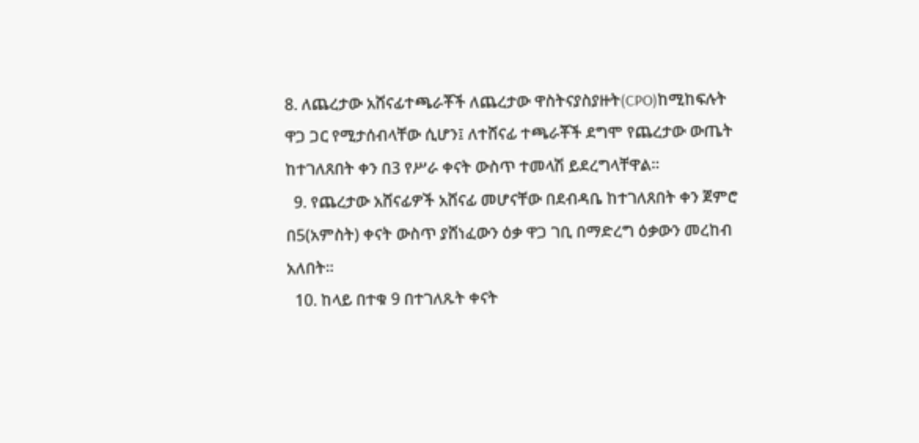8. ለጨረታው አሸናፊተጫራቾች ለጨረታው ዋስትናያስያዙት(CPO)ከሚከፍሉት ዋጋ ጋር የሚታሰብላቸው ሲሆን፤ ለተሸናፊ ተጫራቾች ደግሞ የጨረታው ውጤት ከተገለጸበት ቀን በ3 የሥራ ቀናት ውስጥ ተመላሽ ይደረግላቸዋል።
  9. የጨረታው አሸናፊዎች አሸናፊ መሆናቸው በደብዳቤ ከተገለጸበት ቀን ጀምሮ በ5(አምስት) ቀናት ውስጥ ያሸነፈውን ዕቃ ዋጋ ገቢ በማድረግ ዕቃውን መረከብ አለበት።
  10. ከላይ በተቁ 9 በተገለጹት ቀናት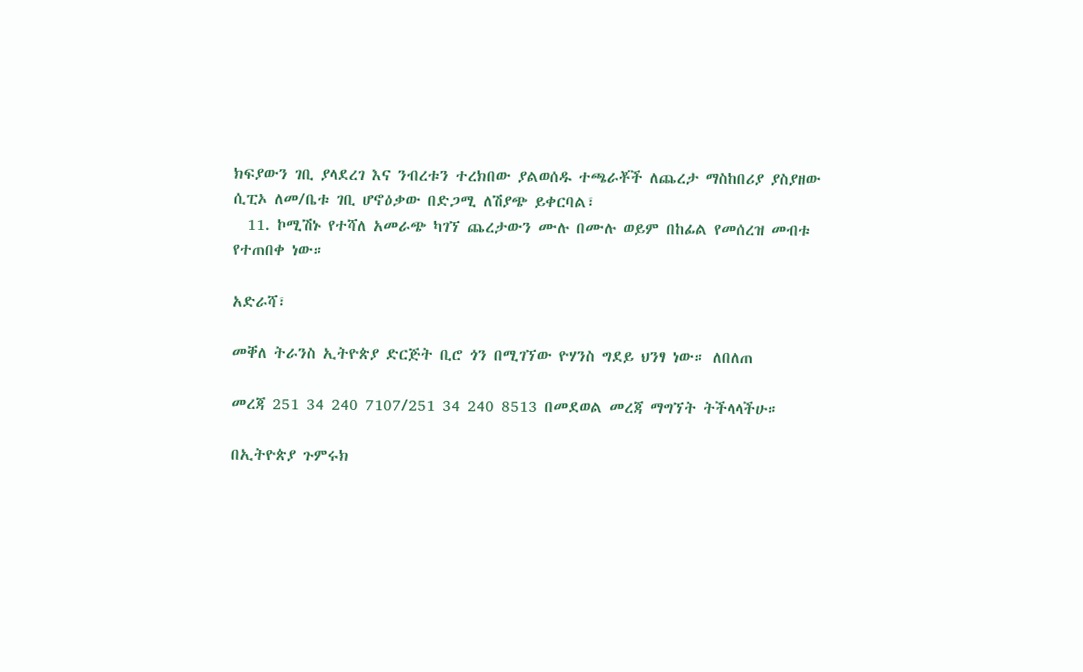ክፍያውን ገቢ ያላደረገ እና ንብረቱን ተረክበው ያልወሰዱ ተጫራቾች ለጨረታ ማስከበሪያ ያስያዘው ሲፒኦ ለመ/ቤቱ ገቢ ሆኖዕቃው በድጋሚ ለሽያጭ ይቀርባል፣
  11. ኮሚሽኑ የተሻለ አመራጭ ካገኘ ጨረታውን ሙሉ በሙሉ ወይም በከፊል የመሰረዝ መብቱ የተጠበቀ ነው።

አድራሻ፣

መቐለ ትራንስ ኢትዮጵያ ድርጅት ቢሮ ጎን በሚገኘው ዮሃንስ ግደይ ህንፃ ነው። ለበለጠ

መረጃ 251 34 240 7107/251 34 240 8513 በመደወል መረጃ ማግኘት ትችላላችሁ።

በኢትዮጵያ ጉምሩክ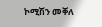ኮሚሽን መቐለ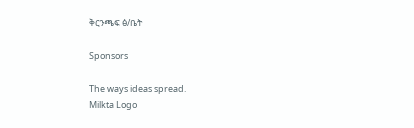ቅርንጫፍ ፅ/ቤት

Sponsors

The ways ideas spread.
Milkta Logo